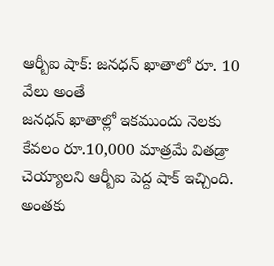ఆర్బీఐ షాక్: జనధన్ ఖాతాలో రూ. 10 వేలు అంతే
జనధన్ ఖాతాల్లో ఇకముందు నెలకు కేవలం రూ.10,000 మాత్రమే వితడ్రా చెయ్యాలని ఆర్బీఐ పెద్ద షాక్ ఇచ్చింది. అంతకు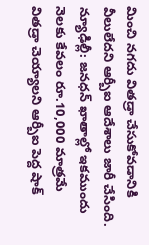మించి నగదు వితడ్రా చేసుకోవడానికి వీలులేదని ఆర్బీఐ ఆదేశాలు జారీ చేసింది.
న్యూఢిల్లీ: జనధన్ ఖాతాల్లో ఇకముందు నెలకు కేవలం రూ.10,000 మాత్రమే వితడ్రా చెయ్యాలని ఆర్బీఐ పెద్ద షాక్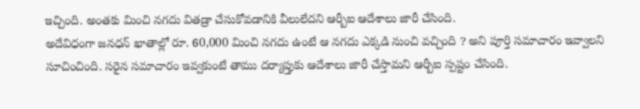ఇచ్చింది. అంతకు మించి నగదు వితడ్రా చేసుకోవడానికి వీలులేదని ఆర్బీఐ ఆదేశాలు జారీ చేసింది.
అదేవిధంగా జనధన్ ఖాతాల్లో రూ. 60,000 మించి నగదు ఉంటే ఆ నగదు ఎక్కడి నుంచి వచ్చింది ? అని పూర్తి సమాచారం ఇవ్వాలని సూచించింది. సరైన సమాచారం ఇవ్వకుంటే తాము దర్యాప్తుకు ఆదేశాలు జారీ చేస్తామని ఆర్బీఐ స్పష్టం చేసింది.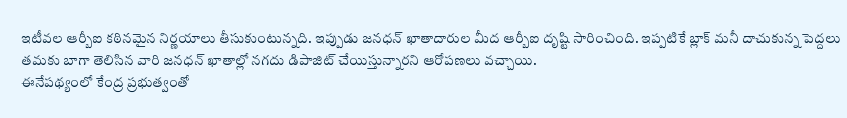ఇటీవల ఆర్బీఐ కఠినమైన నిర్ణయాలు తీసుకుంటున్నది. ఇప్పుడు జనధన్ ఖాతాదారుల మీద ఆర్బీఐ దృష్టి సారించింది. ఇప్పటికే బ్లాక్ మనీ దాచుకున్న పెద్దలు తమకు బాగా తెలిసిన వారి జనధన్ ఖాతాల్లో నగదు డిపాజిట్ చేయిస్తున్నారని ఆరోపణలు వచ్చాయి.
ఈనేపథ్యంలో కేంద్ర ప్రభుత్వంతో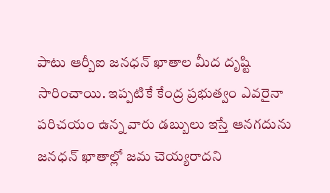పాటు ఆర్బీఐ జనధన్ ఖాతాల మీద దృష్టి సారించాయి. ఇప్పటికే కేంద్ర ప్రభుత్వం ఎవరైనా పరిచయం ఉన్న వారు డబ్బులు ఇస్తే ఆనగదును జనధన్ ఖాతాల్లో జమ చెయ్యరాదని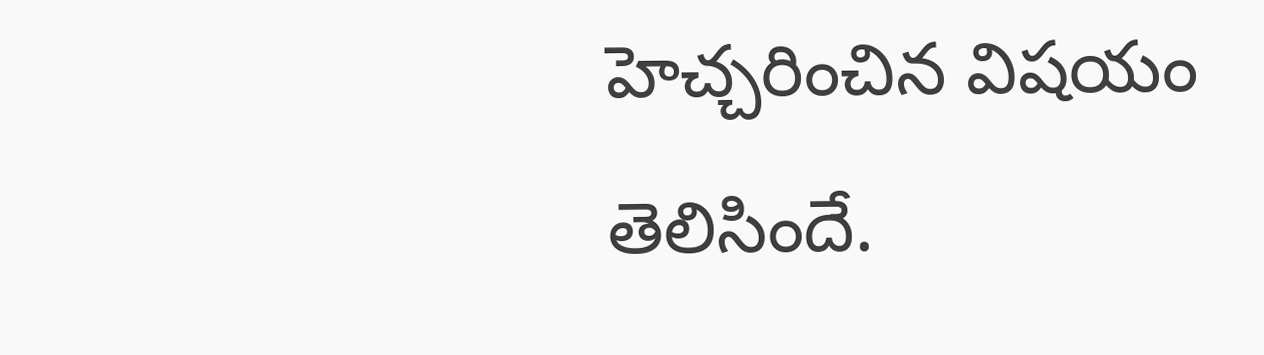హెచ్చరించిన విషయం తెలిసిందే.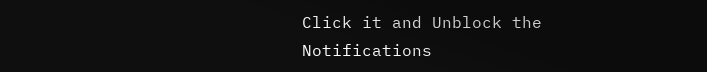Click it and Unblock the Notifications